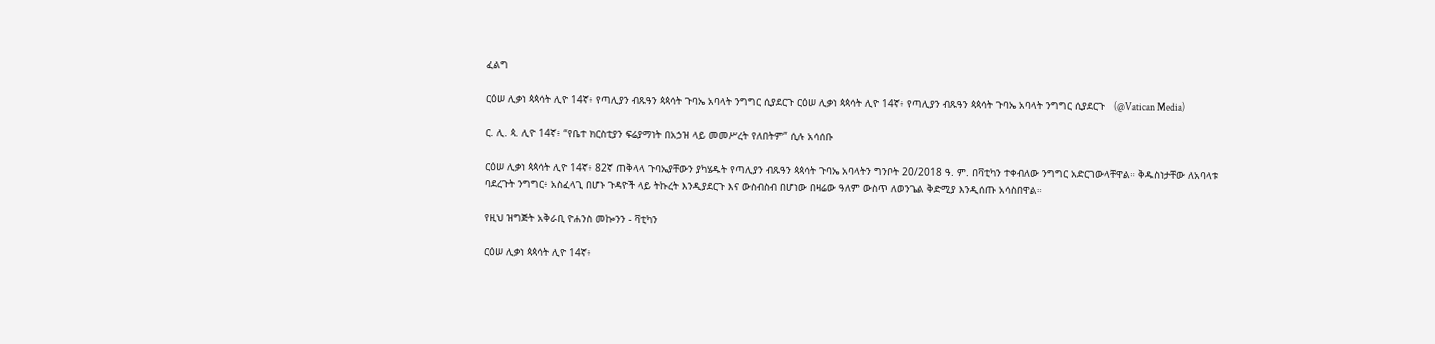ፈልግ

ርዕሠ ሊቃነ ጳጳሳት ሊዮ 14ኛ፥ የጣሊያን ብጹዓን ጳጳሳት ጉባኤ አባላት ንግግር ሲያደርጉ ርዕሠ ሊቃነ ጳጳሳት ሊዮ 14ኛ፥ የጣሊያን ብጹዓን ጳጳሳት ጉባኤ አባላት ንግግር ሲያደርጉ   (@Vatican Media)

ር. ሊ. ጳ. ሊዮ 14ኛ፥ “የቤተ ክርስቲያን ፍሬያማነት በአኃዝ ላይ መመሥረት የለበትም” ሲሉ አሳሰቡ

ርዕሠ ሊቃነ ጳጳሳት ሊዮ 14ኛ፥ 82ኛ ጠቅላላ ጉባኤያቸውን ያካሄዱት የጣሊያን ብጹዓን ጳጳሳት ጉባኤ አባላትን ግንቦት 20/2018 ዓ. ም. በቫቲካን ተቀብለው ንግግር አድርገውላቸዋል። ቅዱስነታቸው ለአባላቱ ባደረጉት ንግግር፥ አስፈላጊ በሆኑ ጉዳዮች ላይ ትኩረት እንዲያደርጉ እና ውስብስብ በሆነው በዛሬው ዓለም ውስጥ ለወንጌል ቅድሚያ እንዲሰጡ አሳስበዋል።

የዚህ ዝግጅት አቅራቢ ዮሐንስ መኰንን - ቫቲካን

ርዕሠ ሊቃነ ጳጳሳት ሊዮ 14ኛ፥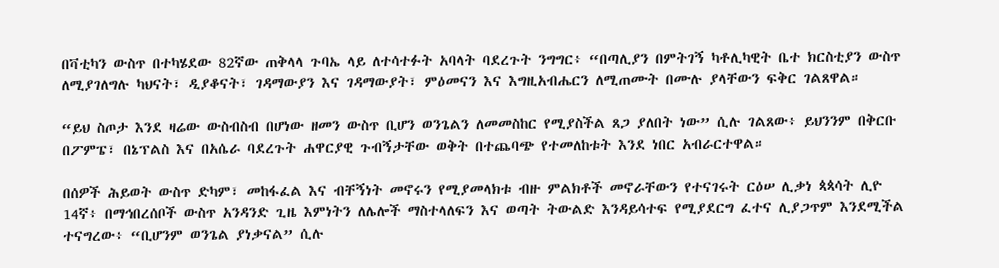በቫቲካን ውስጥ በተካሄደው 82ኛው ጠቅላላ ጉባኤ ላይ ለተሳተፉት አባላት ባደረጉት ንግግር፥ “በጣሊያን በምትገኝ ካቶሊካዊት ቤተ ክርስቲያን ውስጥ ለሚያገለግሉ ካህናት፣ ዲያቆናት፣ ገዳማውያን እና ገዳማውያት፣ ምዕመናን እና እግዚአብሔርን ለሚጠሙት በሙሉ ያላቸውን ፍቅር ገልጸዋል።

“ይህ ስጦታ እንደ ዛሬው ውስብስብ በሆነው ዘመን ውስጥ ቢሆን ወንጌልን ለመመስከር የሚያስችል ጸጋ ያለበት ነው” ሲሉ ገልጸው፥ ይህንንም በቅርቡ በፖምፔ፣ በኔፕልስ እና በአሴራ ባደረጉት ሐዋርያዊ ጉብኝታቸው ወቅት በተጨባጭ የተመለከቱት እንደ ነበር አብራርተዋል።

በሰዎች ሕይወት ውስጥ ድካም፣ መከፋፈል እና ብቸኝነት መኖሩን የሚያመላክቱ ብዙ ምልክቶች መኖራቸውን የተናገሩት ርዕሠ ሊቃነ ጳጳሳት ሊዮ 14ኛ፥ በማኅበረሰቦች ውስጥ አንዳንድ ጊዜ እምነትን ለሌሎች ማስተላለፍን እና ወጣት ትውልድ እንዳይሳተፍ የሚያደርግ ፈተና ሊያጋጥም እንደሚችል ተናግረው፥ “ቢሆንም ወንጌል ያነቃናል” ሲሉ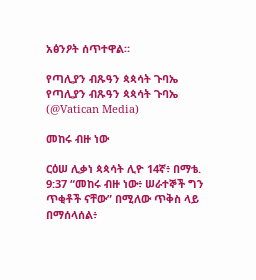አፅንዖት ሰጥተዋል።

የጣሊያን ብጹዓን ጳጳሳት ጉባኤ
የጣሊያን ብጹዓን ጳጳሳት ጉባኤ   (@Vatican Media)

መከሩ ብዙ ነው

ርዕሠ ሊቃነ ጳጳሳት ሊዮ 14ኛ፥ በማቴ. 9:37 “መከሩ ብዙ ነው፥ ሠራተኞች ግን ጥቂቶች ናቸው” በሚለው ጥቅስ ላይ በማሰላሰል፥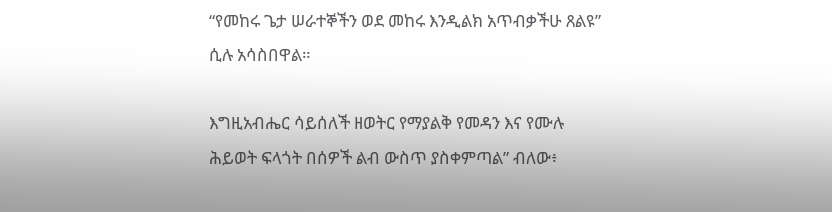“የመከሩ ጌታ ሠራተኞችን ወደ መከሩ እንዲልክ አጥብቃችሁ ጸልዩ” ሲሉ አሳስበዋል።

እግዚአብሔር ሳይሰለች ዘወትር የማያልቅ የመዳን እና የሙሉ ሕይወት ፍላጎት በሰዎች ልብ ውስጥ ያስቀምጣል” ብለው፥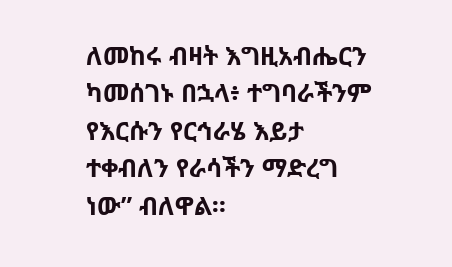ለመከሩ ብዛት እግዚአብሔርን ካመሰገኑ በኋላ፥ ተግባራችንም የእርሱን የርኅራሄ እይታ ተቀብለን የራሳችን ማድረግ ነው” ብለዋል።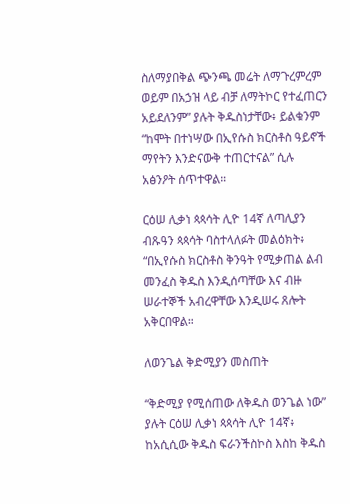ስለማያበቅል ጭንጫ መሬት ለማጉረምረም ወይም በአኃዝ ላይ ብቻ ለማትኮር የተፈጠርን አይደለንም” ያሉት ቅዱስነታቸው፥ ይልቁንም “ከሞት በተነሣው በኢየሱስ ክርስቶስ ዓይኖች ማየትን እንድናውቅ ተጠርተናል” ሲሉ አፅንዖት ሰጥተዋል።

ርዕሠ ሊቃነ ጳጳሳት ሊዮ 14ኛ ለጣሊያን ብጹዓን ጳጳሳት ባስተላለፉት መልዕክት፥ “በኢየሱስ ክርስቶስ ቅንዓት የሚቃጠል ልብ መንፈስ ቅዱስ እንዲሰጣቸው እና ብዙ ሠራተኞች አብረዋቸው እንዲሠሩ ጸሎት አቅርበዋል።

ለወንጌል ቅድሚያን መስጠት

“ቅድሚያ የሚሰጠው ለቅዱስ ወንጌል ነው” ያሉት ርዕሠ ሊቃነ ጳጳሳት ሊዮ 14ኛ፥ ከአሲሲው ቅዱስ ፍራንችስኮስ እስከ ቅዱስ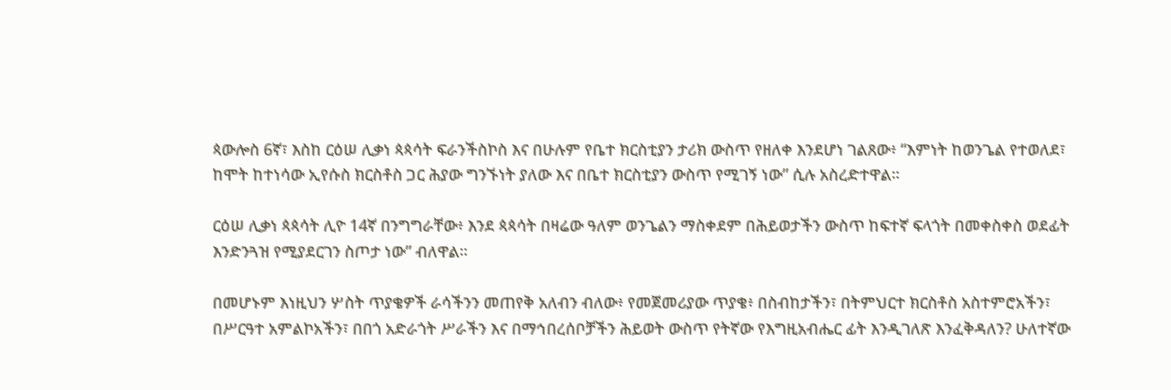ጳውሎስ 6ኛ፣ እስከ ርዕሠ ሊቃነ ጳጳሳት ፍራንችስኮስ እና በሁሉም የቤተ ክርስቲያን ታሪክ ውስጥ የዘለቀ እንደሆነ ገልጸው፥ “እምነት ከወንጌል የተወለደ፣ ከሞት ከተነሳው ኢየሱስ ክርስቶስ ጋር ሕያው ግንኙነት ያለው እና በቤተ ክርስቲያን ውስጥ የሚገኝ ነው” ሲሉ አስረድተዋል።

ርዕሠ ሊቃነ ጳጳሳት ሊዮ 14ኛ በንግግራቸው፥ እንደ ጳጳሳት በዛሬው ዓለም ወንጌልን ማስቀደም በሕይወታችን ውስጥ ከፍተኛ ፍላጎት በመቀስቀስ ወደፊት እንድንጓዝ የሚያደርገን ስጦታ ነው” ብለዋል።

በመሆኑም እነዚህን ሦስት ጥያቄዎች ራሳችንን መጠየቅ አለብን ብለው፥ የመጀመሪያው ጥያቄ፥ በስብከታችን፣ በትምህርተ ክርስቶስ አስተምሮአችን፣ በሥርዓተ አምልኮአችን፣ በበጎ አድራጎት ሥራችን እና በማኅበረሰቦቻችን ሕይወት ውስጥ የትኛው የእግዚአብሔር ፊት እንዲገለጽ እንፈቅዳለን? ሁለተኛው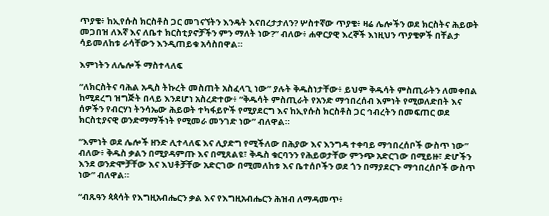ጥያቄ፥ ከኢየሱስ ክርስቶስ ጋር መገናኘትን እንዴት እናበረታታለን? ሦስተኛው ጥያቄ፥ ዛሬ ሌሎችን ወደ ክርስትና ሕይወት መጋበዝ ለእኛ እና ለቤተ ክርስቲያኖቻችን ምን ማለት ነው?” ብለው፥ ሐዋርያዊ እረኞች እነዚህን ጥያቄዎች በቸልታ ሳይመለከቱ ራሳቸውን እንዲጠይቁ አሳስበዋል።

እምነትን ለሌሎች ማስተላለፍ

“ለክርስትና ባሕል አዲስ ትኩረት መስጠት አስፈላጊ ነው” ያሉት ቅዱስነታቸው፥ ይህም ቅዱሳት ምስጢራትን ለመቀበል ከሚደረግ ዝግጅት በላይ እንደሆነ አስረድተው፥ “ቅዱሳት ምስጢራት የአንድ ማኅበረሰብ እምነት የሚወለድበት እና ሰዎችን የብርሃነ ትንሳኤው ሕይወት ተካፋይዮች የሚያደርግ እና ከኢየሱስ ክርስቶስ ጋር ኅብረትን በመፍጠር ወደ ክርስቲያናዊ ወንድማማችነት የሚመራ መንገድ ነው” ብለዋል።

“እምነት ወደ ሌሎች ዘንድ ሊተላለፍ እና ሊያድግ የሚችለው በሕያው እና እንግዳ ተቀባይ ማኅበረሰቦች ውስጥ ነው” ብለው፥ ቅዱስ ቃልን በሚያዳምጡ እና በሚጸልዩ፣ ቅዱስ ቁርባንን የሕይወታቸው ምንጭ አድርገው በሚይዙ፣ ድሆችን እንደ ወንድሞቻቸው እና እህቶቻቸው አድርገው በሚመለከቱ እና ቤተሰቦችን ወደ ጎን በማያደርጉ ማኅበረሰቦች ውስጥ ነው” ብለዋል።

“ብጹዓን ጳጳሳት የእግዚአብሔርን ቃል እና የእግዚአብሔርን ሕዝብ ለማዳመጥ፥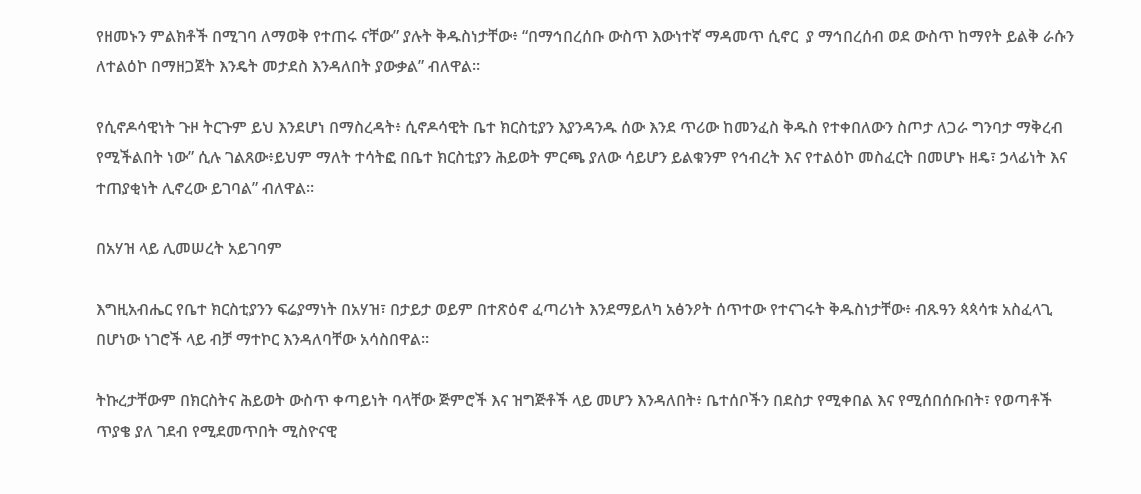የዘመኑን ምልክቶች በሚገባ ለማወቅ የተጠሩ ናቸው” ያሉት ቅዱስነታቸው፥ “በማኅበረሰቡ ውስጥ እውነተኛ ማዳመጥ ሲኖር  ያ ማኅበረሰብ ወደ ውስጥ ከማየት ይልቅ ራሱን ለተልዕኮ በማዘጋጀት እንዴት መታደስ እንዳለበት ያውቃል” ብለዋል።

የሲኖዶሳዊነት ጉዞ ትርጉም ይህ እንደሆነ በማስረዳት፥ ሲኖዶሳዊት ቤተ ክርስቲያን እያንዳንዱ ሰው እንደ ጥሪው ከመንፈስ ቅዱስ የተቀበለውን ስጦታ ለጋራ ግንባታ ማቅረብ የሚችልበት ነው” ሲሉ ገልጸው፥ይህም ማለት ተሳትፎ በቤተ ክርስቲያን ሕይወት ምርጫ ያለው ሳይሆን ይልቁንም የኅብረት እና የተልዕኮ መስፈርት በመሆኑ ዘዴ፣ ኃላፊነት እና ተጠያቂነት ሊኖረው ይገባል” ብለዋል።

በአሃዝ ላይ ሊመሠረት አይገባም

እግዚአብሔር የቤተ ክርስቲያንን ፍሬያማነት በአሃዝ፣ በታይታ ወይም በተጽዕኖ ፈጣሪነት እንደማይለካ አፅንዖት ሰጥተው የተናገሩት ቅዱስነታቸው፥ ብጹዓን ጳጳሳቱ አስፈላጊ በሆነው ነገሮች ላይ ብቻ ማተኮር እንዳለባቸው አሳስበዋል።

ትኩረታቸውም በክርስትና ሕይወት ውስጥ ቀጣይነት ባላቸው ጅምሮች እና ዝግጅቶች ላይ መሆን እንዳለበት፥ ቤተሰቦችን በደስታ የሚቀበል እና የሚሰበሰቡበት፣ የወጣቶች ጥያቄ ያለ ገደብ የሚደመጥበት ሚስዮናዊ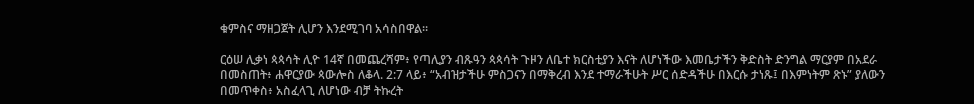ቁምስና ማዘጋጀት ሊሆን እንደሚገባ አሳስበዋል።

ርዕሠ ሊቃነ ጳጳሳት ሊዮ 14ኛ በመጨረሻም፥ የጣሊያን ብጹዓን ጳጳሳት ጉዞን ለቤተ ክርስቲያን እናት ለሆነችው እመቤታችን ቅድስት ድንግል ማርያም በአደራ በመስጠት፥ ሐዋርያው ጳውሎስ ለቆላ. 2:7 ላይ፥ “አብዝታችሁ ምስጋናን በማቅረብ እንደ ተማራችሁት ሥር ሰድዳችሁ በእርሱ ታነጹ፤ በእምነትም ጽኑ” ያለውን በመጥቀስ፥ አስፈላጊ ለሆነው ብቻ ትኩረት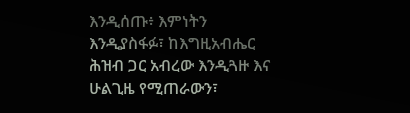እንዲሰጡ፥ እምነትን እንዲያስፋፉ፣ ከእግዚአብሔር ሕዝብ ጋር አብረው እንዲጓዙ እና ሁልጊዜ የሚጠራውን፣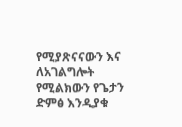የሚያጽናናውን እና ለአገልግሎት የሚልክውን የጌታን ድምፅ እንዲያቁ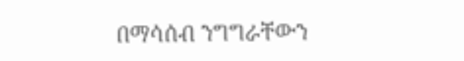በማሳሰብ ንግግራቸውን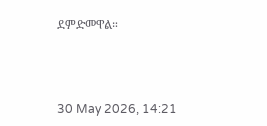ደምድመዋል።



30 May 2026, 14:21